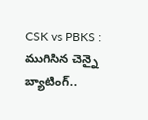CSK vs PBKS : ముగిసిన చెన్నై బ్యాటింగ్..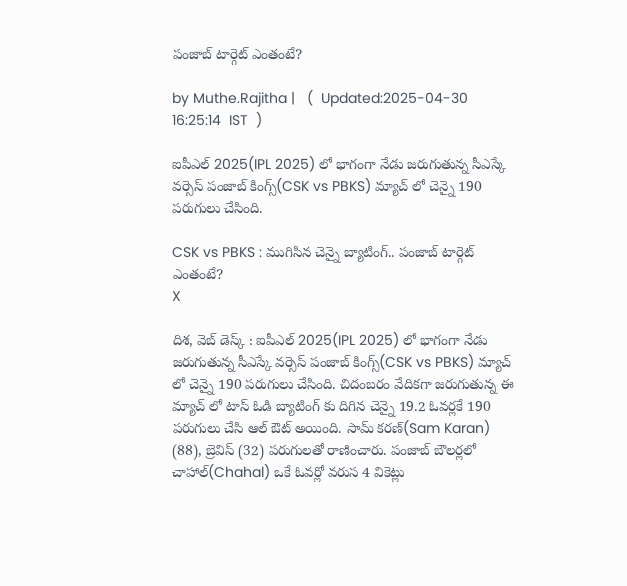పంజాబ్ టార్గెట్ ఎంతంటే?

by Muthe.Rajitha |   (  Updated:2025-04-30 16:25:14  IST  )

ఐపీఎల్ 2025(IPL 2025) లో భాగంగా నేడు జరుగుతున్న సీఎస్కే వర్సెస్ పంజాబ్ కింగ్స్(CSK vs PBKS) మ్యాచ్ లో చెన్నై 190 పరుగులు చేసింది.

CSK vs PBKS : ముగిసిన చెన్నై బ్యాటింగ్.. పంజాబ్ టార్గెట్ ఎంతంటే?
X

దిశ, వెబ్ డెస్క్ : ఐపీఎల్ 2025(IPL 2025) లో భాగంగా నేడు జరుగుతున్న సీఎస్కే వర్సెస్ పంజాబ్ కింగ్స్(CSK vs PBKS) మ్యాచ్ లో చెన్నై 190 పరుగులు చేసింది. చిదంబరం వేదికగా జరుగుతున్న ఈ మ్యాచ్ లో టాస్ ఓడి బ్యాటింగ్ కు దిగిన చెన్నై 19.2 ఓవర్లకే 190 పరుగులు చేసి ఆల్ ఔట్ అయింది. సామ్ కరణ్(Sam Karan) (88), బ్రెవిస్ (32) పరుగులతో రాణించారు. పంజాబ్ బౌలర్లలో చాహాల్(Chahal) ఒకే ఓవర్లో వరుస 4 వికెట్లు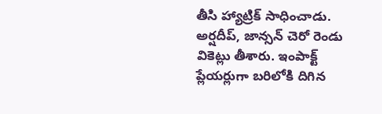తీసి హ్యాట్రిక్ సాధించాడు. అర్షదీప్, జాన్సన్ చెరో రెండు వికెట్లు తీశారు. ఇంపాక్ట్ ప్లేయర్లుగా బరిలోకి దిగిన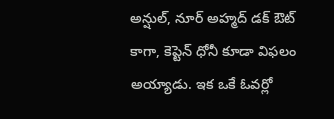అన్షుల్, నూర్ అహ్మద్ డక్ ఔట్ కాగా, కెప్టెన్ ధోనీ కూడా విఫలం అయ్యాడు. ఇక ఒకే ఓవర్లో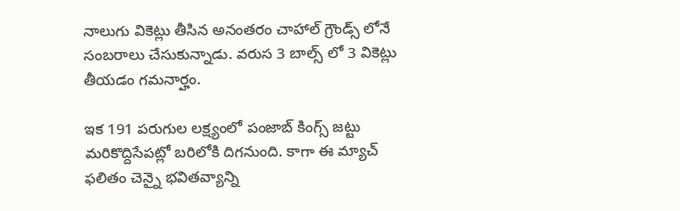నాలుగు వికెట్లు తీసిన అనంతరం చాహాల్ గ్రౌండ్స్ లోనే సంబరాలు చేసుకున్నాడు. వరుస 3 బాల్స్ లో 3 వికెట్లు తీయడం గమనార్హం.

ఇక 191 పరుగుల లక్ష్యంలో పంజాబ్ కింగ్స్ జట్టు మరికొద్దిసేపట్లో బరిలోకి దిగనుంది. కాగా ఈ మ్యాచ్ ఫలితం చెన్నై భవితవ్యాన్ని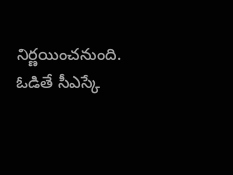నిర్ణయించనుంది. ఓడితే సీఎస్కే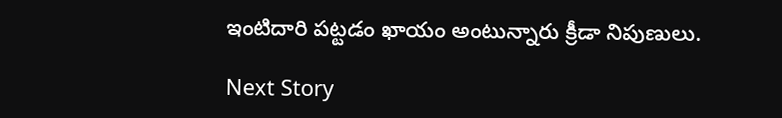ఇంటిదారి పట్టడం ఖాయం అంటున్నారు క్రీడా నిపుణులు.

Next Story